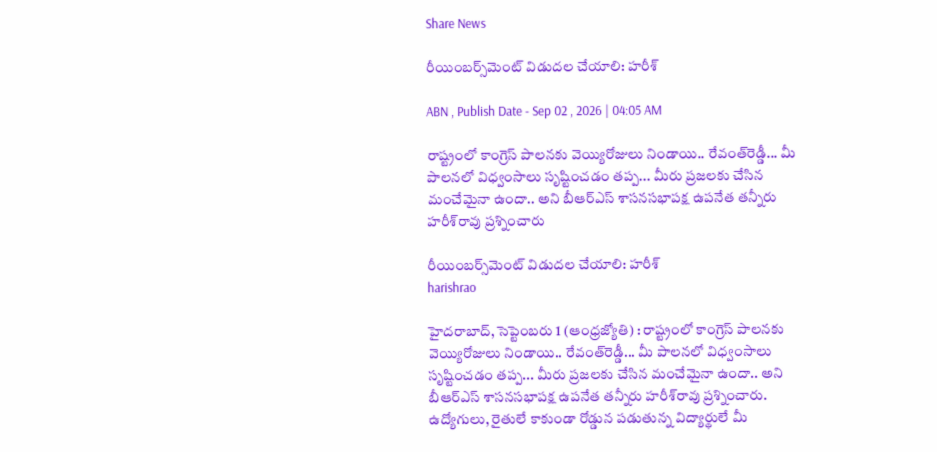Share News

రీయింబర్స్‌మెంట్‌ విడుదల చేయాలి: హరీశ్‌

ABN , Publish Date - Sep 02 , 2026 | 04:05 AM

రాష్ట్రంలో కాంగ్రెస్‌ పాలనకు వెయ్యిరోజులు నిండాయి.. రేవంత్‌రెడ్డీ... మీ పాలనలో విధ్వంసాలు సృష్టించడం తప్ప... మీరు ప్రజలకు చేసిన మంచేమైనా ఉందా.. అని బీఆర్‌ఎస్‌ శాసనసభాపక్ష ఉపనేత తన్నీరు హరీశ్‌రావు ప్రశ్నించారు

రీయింబర్స్‌మెంట్‌ విడుదల చేయాలి: హరీశ్‌
harishrao

హైదరాబాద్‌, సెప్టెంబరు 1 (ఆంధ్రజ్యోతి) : రాష్ట్రంలో కాంగ్రెస్‌ పాలనకు వెయ్యిరోజులు నిండాయి.. రేవంత్‌రెడ్డీ... మీ పాలనలో విధ్వంసాలు సృష్టించడం తప్ప... మీరు ప్రజలకు చేసిన మంచేమైనా ఉందా.. అని బీఆర్‌ఎస్‌ శాసనసభాపక్ష ఉపనేత తన్నీరు హరీశ్‌రావు ప్రశ్నించారు. ఉద్యోగులు, రైతులే కాకుండా రోడ్డున పడుతున్న విద్యార్థులే మీ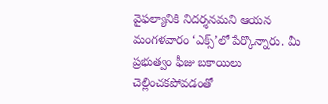వైఫల్యానికి నిదర్శనమని ఆయన మంగళవారం ‘ఎక్స్‌’లో పేర్కొన్నారు. మీ ప్రభుత్వం ఫీజు బకాయిలు చెల్లించకపోవడంతో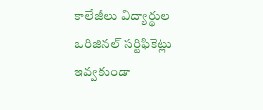కాలేజీలు విద్యార్థుల ఒరిజినల్‌ సర్టిఫికెట్లు ఇవ్వకుండా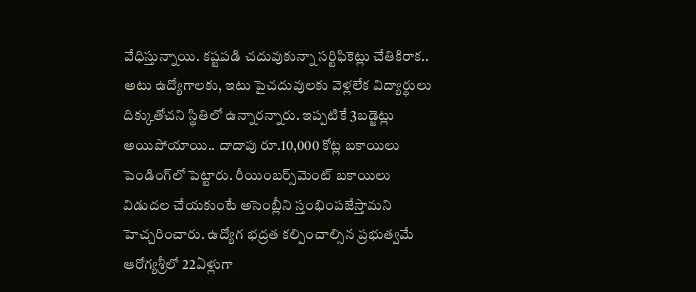వేధిస్తున్నాయి. కష్టపడి చదువుకున్నా సర్టిఫికెట్లు చేతికిరాక.. అటు ఉద్యోగాలకు, ఇటు పైచదువులకు వెళ్లలేక విద్యార్థులు దిక్కుతోచని స్థితిలో ఉన్నారన్నారు. ఇప్పటికే 3బడ్జెట్లు అయిపోయాయి.. దాదాపు రూ.10,000 కోట్ల బకాయిలు పెండింగ్‌లో పెట్టారు. రీయింబర్స్‌మెంట్‌ బకాయిలు విడుదల చేయకుంటే అసెంబ్లీని స్తంభింపజేస్తామని హెచ్చరించారు. ఉద్యోగ భద్రత కల్పించాల్సిన ప్రభుత్వమే ఆరోగ్యశ్రీలో 22ఏళ్లుగా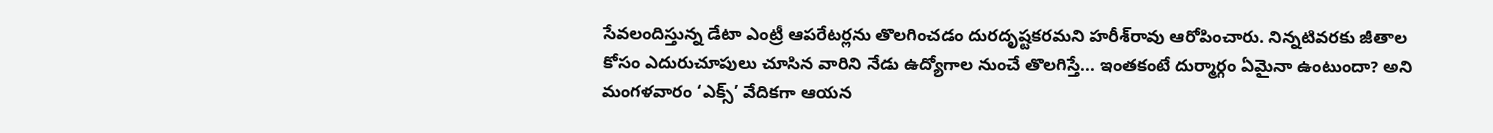సేవలందిస్తున్న డేటా ఎంట్రీ ఆపరేటర్లను తొలగించడం దురదృష్టకరమని హరీశ్‌రావు ఆరోపించారు. నిన్నటివరకు జీతాల కోసం ఎదురుచూపులు చూసిన వారిని నేడు ఉద్యోగాల నుంచే తొలగిస్తే... ఇంతకంటే దుర్మార్గం ఏమైనా ఉంటుందా? అని మంగళవారం ‘ఎక్స్‌’ వేదికగా ఆయన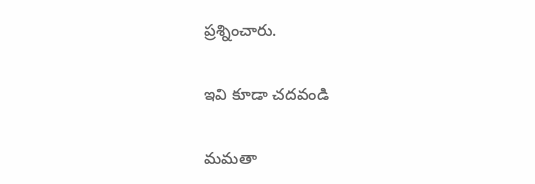ప్రశ్నించారు.

ఇవి కూడా చదవండి

మమతా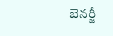బెనర్జీ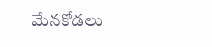మేనకోడలు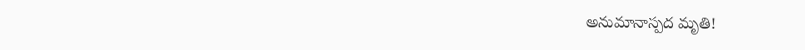అనుమానాస్పద మృతి!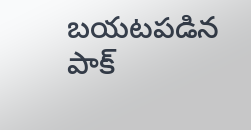బయటపడిన పాక్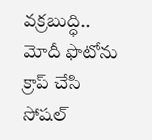వక్రబుద్ధి.. మోదీ ఫొటోను క్రాప్ చేసి సోషల్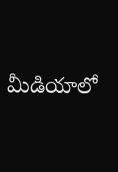మీడియాలో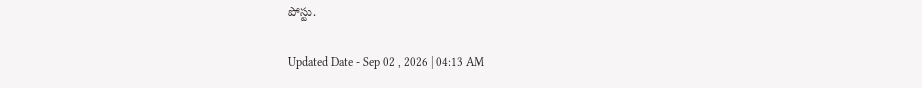పోస్టు.

Updated Date - Sep 02 , 2026 | 04:13 AM